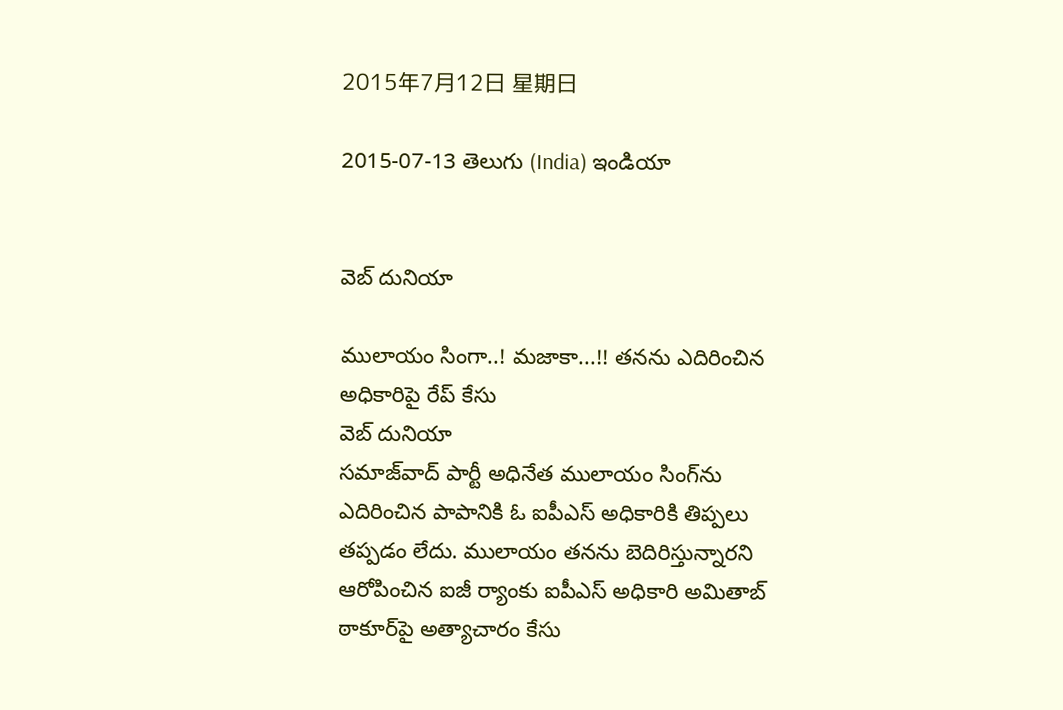2015年7月12日 星期日

2015-07-13 తెలుగు (India) ఇండియా


వెబ్ దునియా

ములాయం సింగా..! మజాకా...!! తనను ఎదిరించిన అధికారిపై రేప్ కేసు
వెబ్ దునియా
సమాజ్‌వాద్‌ పార్టీ అధినేత ములాయం సింగ్‌‌ను ఎదిరించిన పాపానికి ఓ ఐపీఎస్ అధికారికి తిప్పలు తప్పడం లేదు. ములాయం తనను బెదిరిస్తున్నారని ఆరోపించిన ఐజీ ర్యాంకు ఐపీఎస్‌ అధికారి అమితాబ్‌ ఠాకూర్‌పై అత్యాచారం కేసు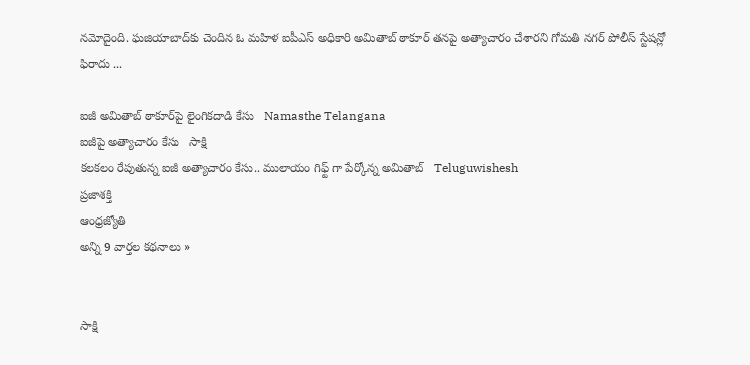నమోదైంది. ఘజియాబాద్‌కు చెందిన ఓ మహిళ ఐపీఎస్‌ అధికారి అమితాబ్ ఠాకూర్ తనపై అత్యాచారం చేశారని గోమతి నగర్‌ పోలీస్‌ స్టేషన్లో ఫిరాదు ...

ఐజీ అమితాబ్ ఠాకూర్‌పై లైంగికదాడి కేసు   Namasthe Telangana
ఐజీపై అత్యాచారం కేసు   సాక్షి
కలకలం రేపుతున్న ఐజీ అత్యాచారం కేసు.. ములాయం గిఫ్ట్ గా పేర్కోన్న అమితాబ్   Teluguwishesh
ప్రజాశక్తి
ఆంధ్రజ్యోతి
అన్ని 9 వార్తల కథనాలు »


సాక్షి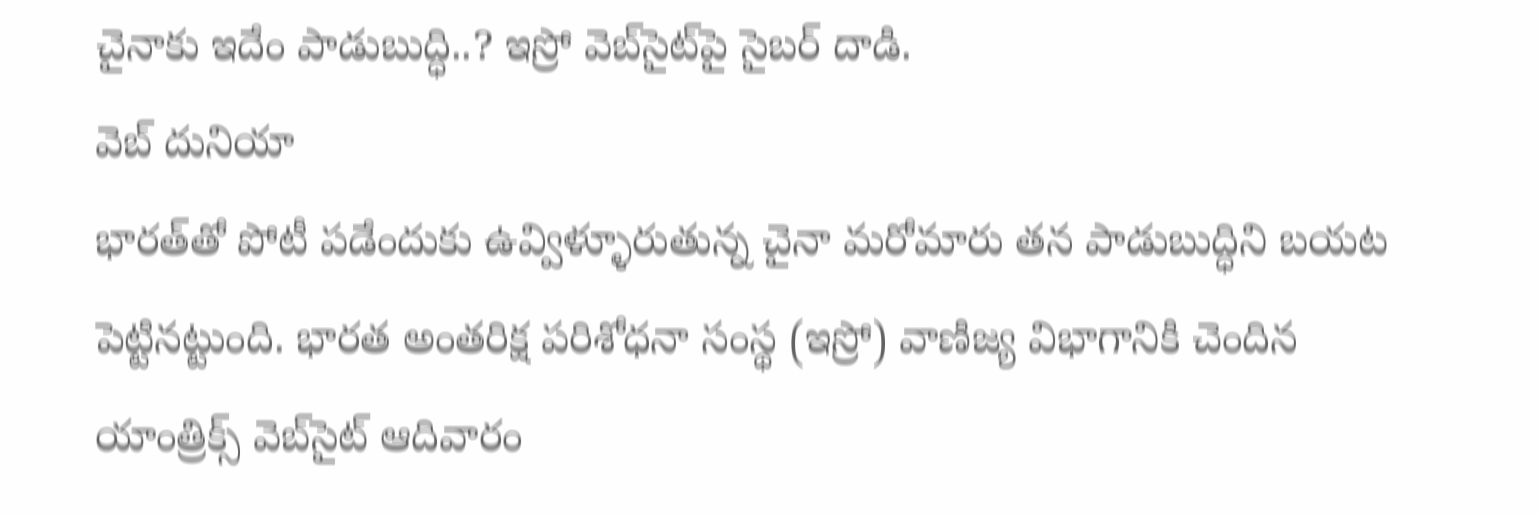చైనాకు ఇదేం పాడుబుద్ధి..? ఇస్రో వెబ్‌సైట్‌పై సైబర్ దాడి.
వెబ్ దునియా
భారత్‌తో పోటీ పడేందుకు ఉవ్విళ్ళూరుతున్న చైనా మరోమారు తన పాడుబుద్ధిని బయట పెట్టినట్టుంది. భారత అంతరిక్ష పరిశోధనా సంస్థ (ఇస్రో) వాణిజ్య విభాగానికి చెందిన యాంత్రిక్స్‌ వెబ్‌సైట్‌ ఆదివారం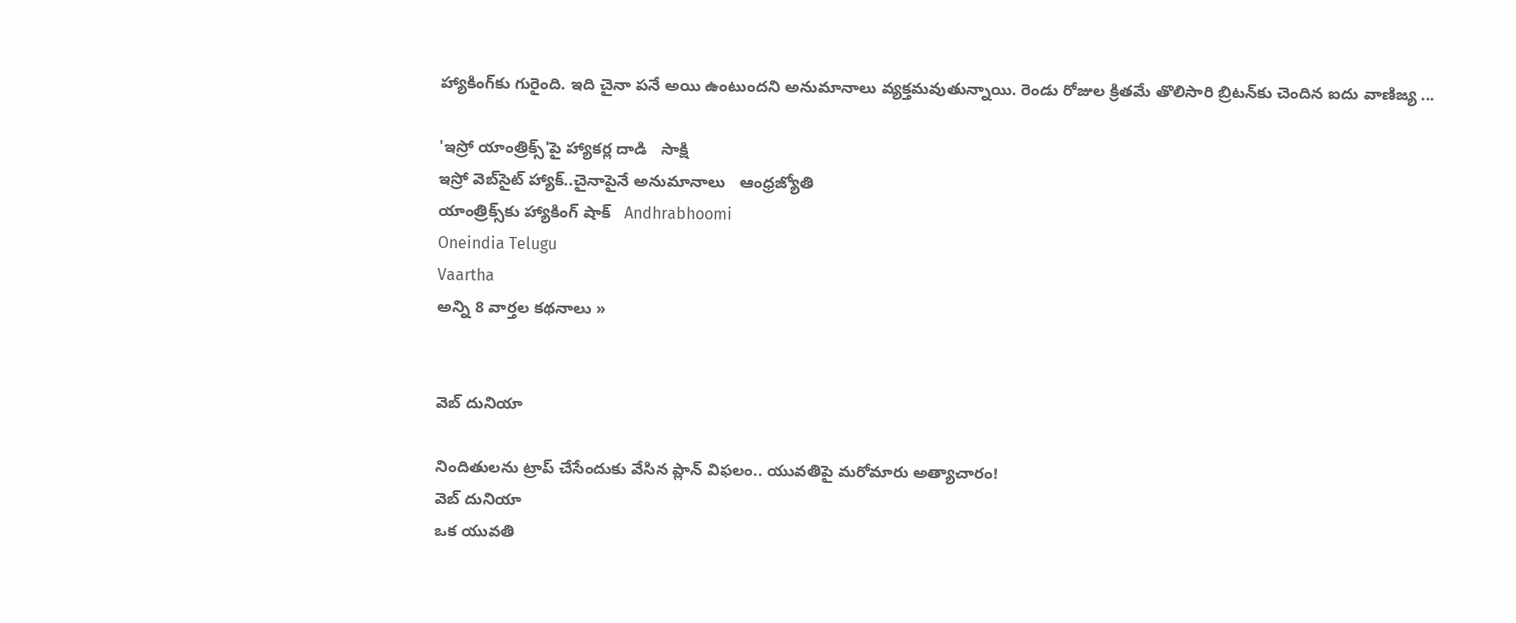హ్యాకింగ్‌కు గురైంది. ఇది చైనా పనే అయి ఉంటుందని అనుమానాలు వ్యక్తమవుతున్నాయి. రెండు రోజుల క్రితమే తొలిసారి బ్రిటన్‌కు చెందిన ఐదు వాణిజ్య ...

'ఇస్రో యాంత్రిక్స్'పై హ్యాకర్ల దాడి   సాక్షి
ఇస్రో వెబ్‌సైట్‌ హ్యాక్‌..చైనాపైనే అనుమానాలు   ఆంధ్రజ్యోతి
యాంత్రిక్స్‌కు హ్యాకింగ్ షాక్   Andhrabhoomi
Oneindia Telugu
Vaartha
అన్ని 8 వార్తల కథనాలు »


వెబ్ దునియా

నిందితులను ట్రాప్ చేసేందుకు వేసిన ప్లాన్ విఫలం.. యువతిపై మరోమారు అత్యాచారం!
వెబ్ దునియా
ఒక యువతి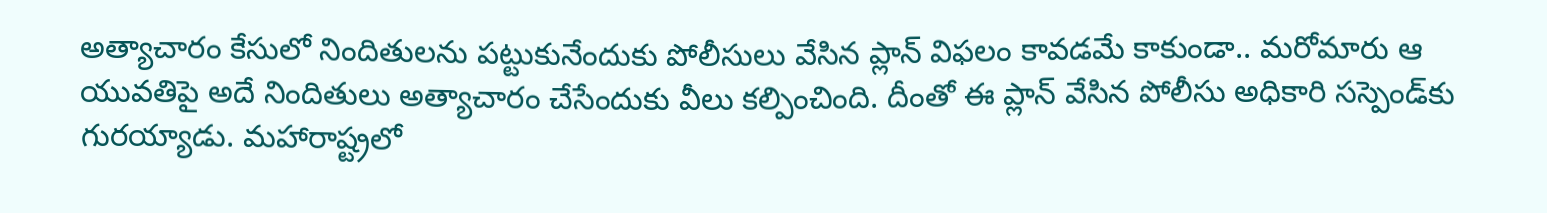అత్యాచారం కేసులో నిందితులను పట్టుకునేందుకు పోలీసులు వేసిన ప్లాన్ విఫలం కావడమే కాకుండా.. మరోమారు ఆ యువతిపై అదే నిందితులు అత్యాచారం చేసేందుకు వీలు కల్పించింది. దీంతో ఈ ప్లాన్ వేసిన పోలీసు అధికారి సస్పెండ్‌కు గురయ్యాడు. మహారాష్ట్రలో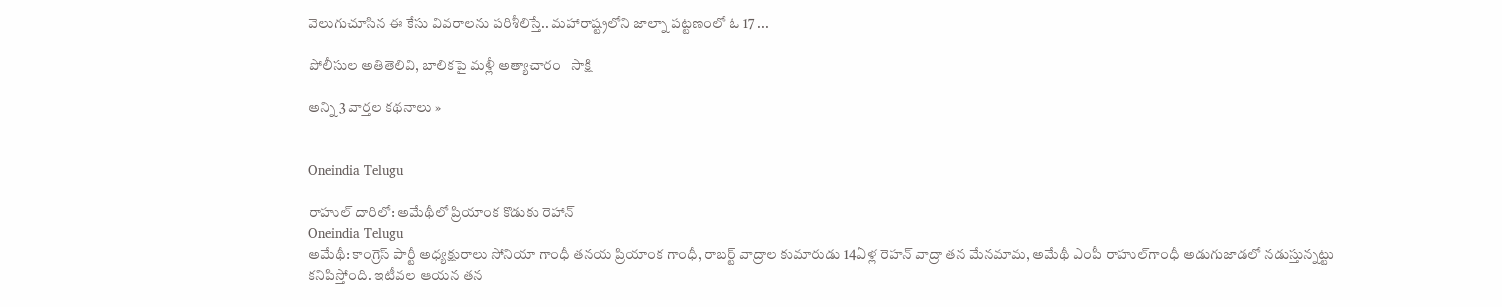వెలుగుచూసిన ఈ కేసు వివరాలను పరిశీలిస్తే.. మహారాష్ట్రలోని జాల్నా పట్టణంలో ఓ 17 ...

పోలీసుల అతితెలివి, బాలికపై మళ్లీ అత్యాచారం   సాక్షి

అన్ని 3 వార్తల కథనాలు »


Oneindia Telugu

రాహుల్ దారిలో: అమేథీలో ప్రియాంక కొడుకు రెహాన్
Oneindia Telugu
అమేథీ: కాంగ్రెస్ పార్టీ అధ్యక్షురాలు సోనియా గాంధీ తనయ ప్రియాంక గాంధీ, రాబర్ట్ వాద్రాల కుమారుడు 14ఏళ్ల రెహన్ వాద్రా తన మేనమామ, అమేథీ ఎంపీ రాహుల్‌గాంధీ అడుగుజాడలో నడుస్తున్నట్టు కనిపిస్తోంది. ఇటీవల ఆయన తన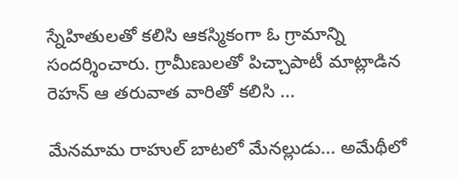స్నేహితులతో కలిసి ఆకస్మికంగా ఓ గ్రామాన్ని సందర్శించారు. గ్రామీణులతో పిచ్చాపాటీ మాట్లాడిన రెహన్ ఆ తరువాత వారితో కలిసి ...

మేనమామ రాహుల్ బాటలో మేనల్లుడు... అమేథీలో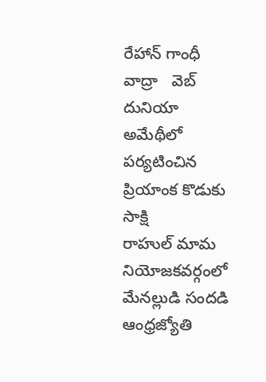రేహాన్ గాంధీ వాద్రా   వెబ్ దునియా
అమేథీలో పర్యటించిన ప్రియాంక కొడుకు   సాక్షి
రాహుల్ మామ నియోజకవర్గంలో మేనల్లుడి సందడి   ఆంధ్రజ్యోతి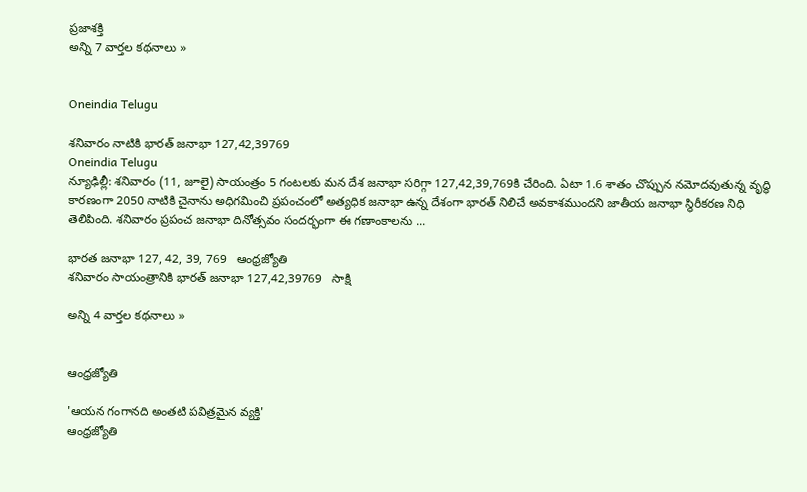ప్రజాశక్తి
అన్ని 7 వార్తల కథనాలు »


Oneindia Telugu

శనివారం నాటికి భారత్ జనాభా 127,42,39769
Oneindia Telugu
న్యూఢిల్లీ: శనివారం (11, జూలై) సాయంత్రం 5 గంటలకు మన దేశ జనాభా సరిగ్గా 127,42,39,769కి చేరింది. ఏటా 1.6 శాతం చొప్పున నమోదవుతున్న వృద్ధి కారణంగా 2050 నాటికి చైనాను అధిగమించి ప్రపంచంలో అత్యధిక జనాభా ఉన్న దేశంగా భారత్ నిలిచే అవకాశముందని జాతీయ జనాభా స్థిరీకరణ నిధి తెలిపింది. శనివారం ప్రపంచ జనాభా దినోత్సవం సందర్భంగా ఈ గణాంకాలను ...

భారత జనాభా 127, 42, 39, 769   ఆంధ్రజ్యోతి
శనివారం సాయంత్రానికి భారత్ జనాభా 127,42,39769   సాక్షి

అన్ని 4 వార్తల కథనాలు »


ఆంధ్రజ్యోతి

'ఆయన గంగానది అంతటి పవిత్రమైన వ్యక్తి'
ఆంధ్రజ్యోతి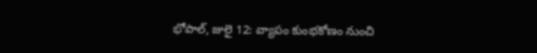భోపాల్, జులై 12: వ్యాపం కుంభకోణం నుంచి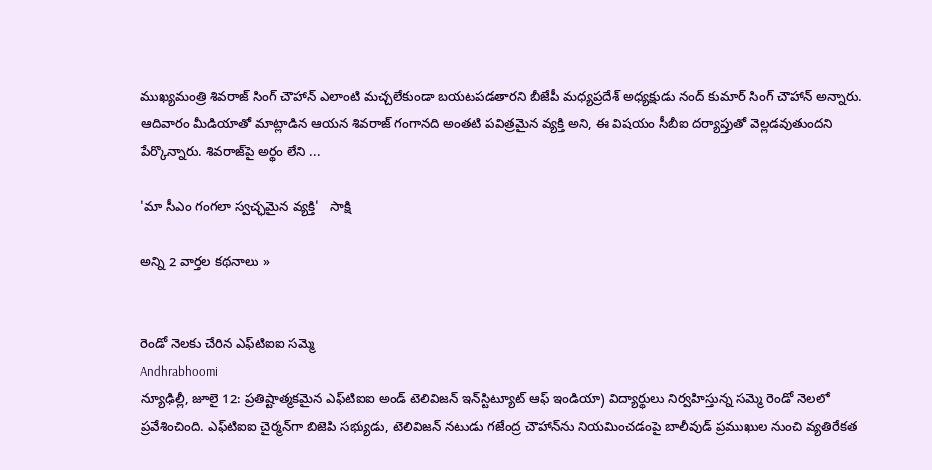ముఖ్యమంత్రి శివరాజ్ సింగ్ చౌహాన్ ఎలాంటి మచ్చలేకుండా బయటపడతారని బీజేపీ మధ్యప్రదేశ్ అధ్యక్షుడు నంద్ కుమార్ సింగ్ చౌహాన్ అన్నారు. ఆదివారం మీడియాతో మాట్లాడిన ఆయన శివరాజ్ గంగానది అంతటి పవిత్రమైన వ్యక్తి అని, ఈ విషయం సీబీఐ దర్యాప్తుతో వెల్లడవుతుందని పేర్కొన్నారు. శివరాజ్‌పై అర్థం లేని ...

'మా సీఎం గంగలా స్వచ్ఛమైన వ్యక్తి'   సాక్షి

అన్ని 2 వార్తల కథనాలు »


రెండో నెలకు చేరిన ఎఫ్‌టిఐఐ సమ్మె
Andhrabhoomi
న్యూఢిల్లీ, జూలై 12: ప్రతిష్టాత్మకమైన ఎఫ్‌టిఐఐ అండ్ టెలివిజన్ ఇన్‌స్టిట్యూట్ ఆఫ్ ఇండియా) విద్యార్థులు నిర్వహిస్తున్న సమ్మె రెండో నెలలో ప్రవేశించింది. ఎఫ్‌టిఐఐ చైర్మన్‌గా బిజెపి సభ్యుడు, టెలివిజన్ నటుడు గజేంద్ర చౌహాన్‌ను నియమించడంపై బాలీవుడ్ ప్రముఖుల నుంచి వ్యతిరేకత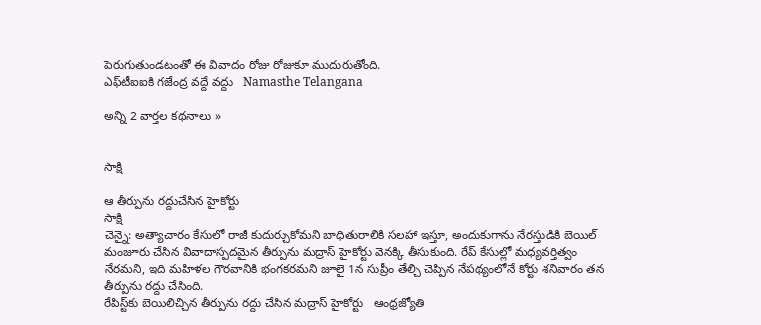పెరుగుతుండటంతో ఈ వివాదం రోజు రోజుకూ ముదురుతోంది.
ఎఫ్‌టీఐఐకి గజేంద్ర వద్దే వద్దు   Namasthe Telangana

అన్ని 2 వార్తల కథనాలు »


సాక్షి

ఆ తీర్పును రద్దుచేసిన హైకోర్టు
సాక్షి
చెన్నై: అత్యాచారం కేసులో రాజీ కుదుర్చుకోమని బాధితురాలికి సలహా ఇస్తూ, అందుకుగాను నేరస్తుడికి బెయిల్ మంజూరు చేసిన వివాదాస్పదమైన తీర్పును మద్రాస్ హైకోర్టు వెనక్కి తీసుకుంది. రేప్ కేసుల్లో మధ్యవర్తిత్వం నేరమని, ఇది మహిళల గౌరవానికి భంగకరమని జూలై 1న సుప్రీం తేల్చి చెప్పిన నేపథ్యంలోనే కోర్టు శనివారం తన తీర్పును రద్దు చేసింది.
రేపిస్ట్‌కు బెయిలిచ్చిన తీర్పును రద్దు చేసిన మద్రాస్ హైకోర్టు   ఆంధ్రజ్యోతి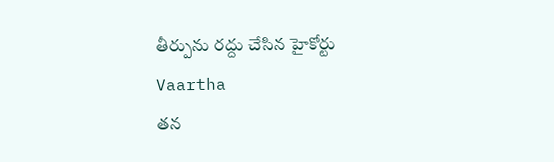తీర్పును రద్దు చేసిన హైకోర్టు   Vaartha
తన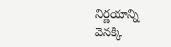నిర్ణయాన్ని వెనక్కి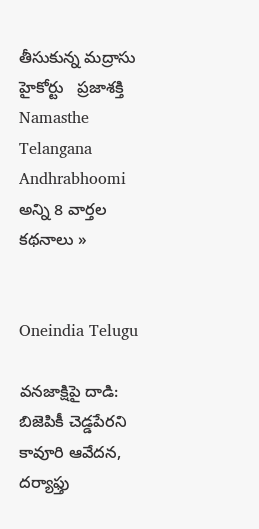తీసుకున్న మద్రాసు హైకోర్టు   ప్రజాశక్తి
Namasthe Telangana
Andhrabhoomi
అన్ని 8 వార్తల కథనాలు »


Oneindia Telugu

వనజాక్షిపై దాడి: బిజెపికీ చెడ్డపేరని కావూరి ఆవేదన, దర్యాఫ్తు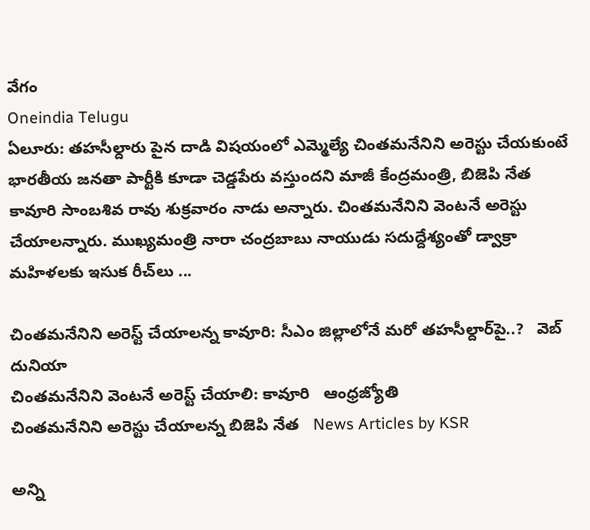వేగం
Oneindia Telugu
ఏలూరు: తహసీల్దారు పైన దాడి విషయంలో ఎమ్మెల్యే చింతమనేనిని అరెస్టు చేయకుంటే భారతీయ జనతా పార్టీకి కూడా చెడ్డపేరు వస్తుందని మాజీ కేంద్రమంత్రి, బిజెపి నేత కావూరి సాంబశివ రావు శుక్రవారం నాడు అన్నారు. చింతమనేనిని వెంటనే అరెస్టు చేయాలన్నారు. ముఖ్యమంత్రి నారా చంద్రబాబు నాయుడు సదుద్దేశ్యంతో డ్వాక్రా మహిళలకు ఇసుక రీచ్‌లు ...

చింతమనేనిని అరెస్ట్ చేయాలన్న కావూరి: సీఎం జిల్లాలోనే మరో తహసీల్దార్‌పై..?   వెబ్ దునియా
చింతమనేనిని వెంటనే అరెస్ట్‌ చేయాలి: కావూరి   ఆంధ్రజ్యోతి
చింతమనేనిని అరెస్టు చేయాలన్న బిజెపి నేత   News Articles by KSR

అన్ని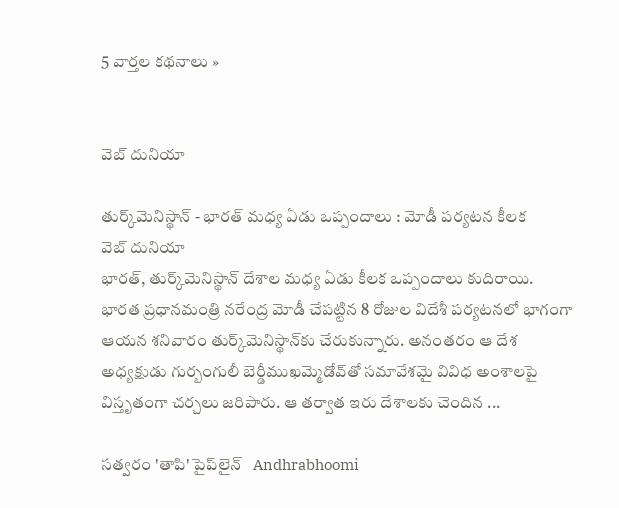5 వార్తల కథనాలు »


వెబ్ దునియా

తుర్క్‌మెనిస్థాన్‌ - భారత్‌ మధ్య ఏడు ఒప్పందాలు : మోడీ పర్యటన కీలక
వెబ్ దునియా
భారత్, తుర్క్‌మెనిస్థాన్ దేశాల మధ్య ఏడు కీలక ఒప్పందాలు కుదిరాయి. భారత ప్రధానమంత్రి నరేంద్ర మోడీ చేపట్టిన 8 రోజుల విదేశీ పర్యటనలో భాగంగా ఆయన శనివారం తుర్క్‌మెనిస్థాన్‌కు చేరుకున్నారు. అనంతరం ఆ దేశ అధ్యక్షుడు గుర్బంగులీ బెర్డీముఖమ్మెడోవ్‌తో సమావేశమై వివిధ అంశాలపై విస్తృతంగా చర్చలు జరిపారు. ఆ తర్వాత ఇరు దేశాలకు చెందిన ...

సత్వరం 'తాపి' పైప్‌లైన్   Andhrabhoomi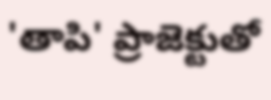'తాపి' ప్రాజెక్టుతో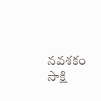నవశకం   సాక్షి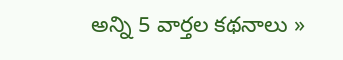అన్ని 5 వార్తల కథనాలు »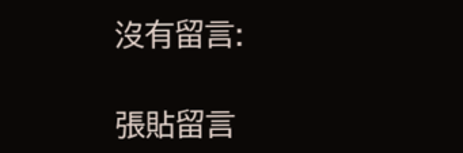沒有留言:

張貼留言